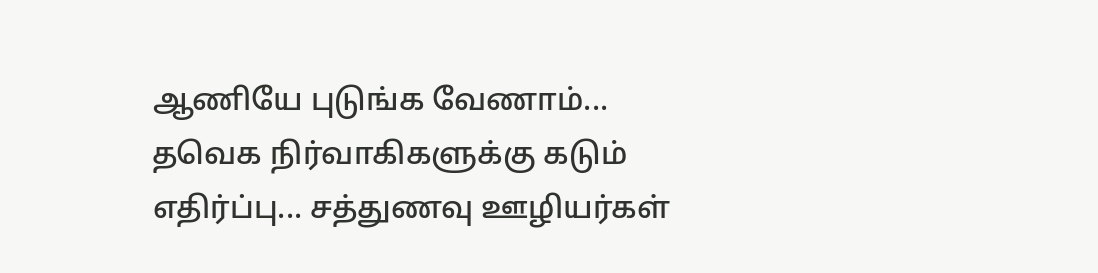ஆணியே புடுங்க வேணாம்... தவெக நிர்வாகிகளுக்கு கடும் எதிர்ப்பு... சத்துணவு ஊழியர்கள்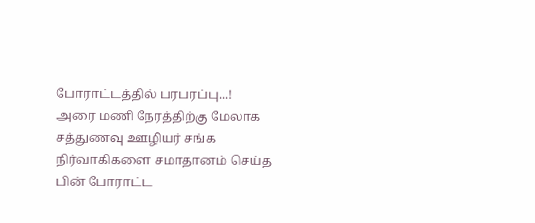போராட்டத்தில் பரபரப்பு...!
அரை மணி நேரத்திற்கு மேலாக சத்துணவு ஊழியர் சங்க நிர்வாகிகளை சமாதானம் செய்த பின் போராட்ட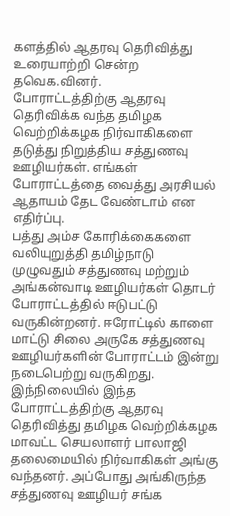களத்தில் ஆதரவு தெரிவித்து உரையாற்றி சென்ற தவெக.வினர்.
போராட்டத்திற்கு ஆதரவு தெரிவிக்க வந்த தமிழக வெற்றிக்கழக நிர்வாகிகளை தடுத்து நிறுத்திய சத்துணவு ஊழியர்கள். எங்கள் போராட்டத்தை வைத்து அரசியல் ஆதாயம் தேட வேண்டாம் என எதிர்ப்பு.
பத்து அம்ச கோரிக்கைகளை வலியுறுத்தி தமிழ்நாடு முழுவதும் சத்துணவு மற்றும் அங்கன்வாடி ஊழியர்கள் தொடர் போராட்டத்தில் ஈடுபட்டு வருகின்றனர். ஈரோட்டில் காளை மாட்டு சிலை அருகே சத்துணவு ஊழியர்களின் போராட்டம் இன்று நடைபெற்று வருகிறது.
இந்நிலையில் இந்த போராட்டத்திற்கு ஆதரவு தெரிவித்து தமிழக வெற்றிக்கழக மாவட்ட செயலாளர் பாலாஜி தலைமையில் நிர்வாகிகள் அங்கு வந்தனர். அப்போது அங்கிருந்த சத்துணவு ஊழியர் சங்க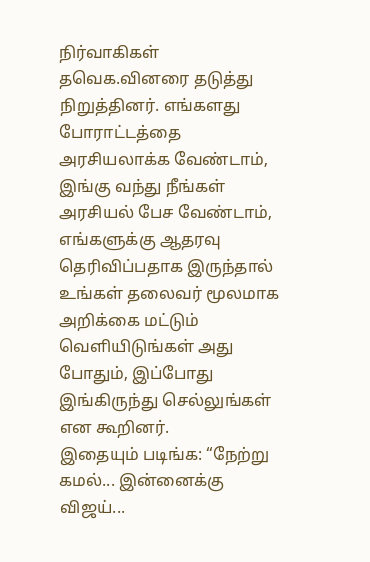நிர்வாகிகள் தவெக.வினரை தடுத்து நிறுத்தினர். எங்களது போராட்டத்தை அரசியலாக்க வேண்டாம், இங்கு வந்து நீங்கள் அரசியல் பேச வேண்டாம், எங்களுக்கு ஆதரவு தெரிவிப்பதாக இருந்தால் உங்கள் தலைவர் மூலமாக அறிக்கை மட்டும் வெளியிடுங்கள் அது போதும், இப்போது இங்கிருந்து செல்லுங்கள் என கூறினர்.
இதையும் படிங்க: “நேற்று கமல்... இன்னைக்கு விஜய்...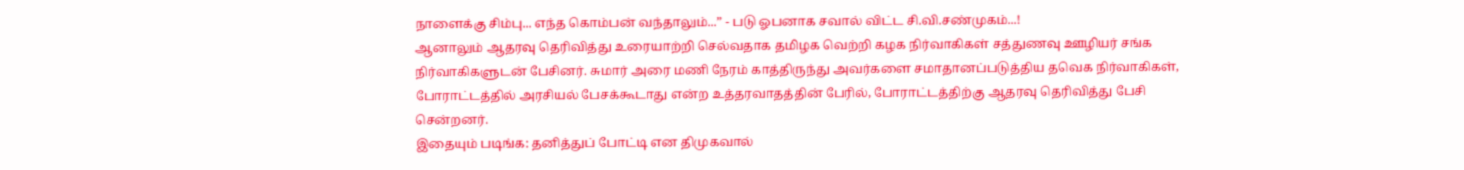நாளைக்கு சிம்பு... எந்த கொம்பன் வந்தாலும்...” - படு ஓபனாக சவால் விட்ட சி.வி.சண்முகம்...!
ஆனாலும் ஆதரவு தெரிவித்து உரையாற்றி செல்வதாக தமிழக வெற்றி கழக நிர்வாகிகள் சத்துணவு ஊழியர் சங்க நிர்வாகிகளுடன் பேசினர். சுமார் அரை மணி நேரம் காத்திருந்து அவர்களை சமாதானப்படுத்திய தவெக நிர்வாகிகள், போராட்டத்தில் அரசியல் பேசக்கூடாது என்ற உத்தரவாதத்தின் பேரில், போராட்டத்திற்கு ஆதரவு தெரிவித்து பேசி சென்றனர்.
இதையும் படிங்க: தனித்துப் போட்டி என திமுகவால்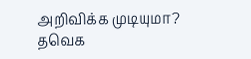அறிவிக்க முடியுமா? தவெக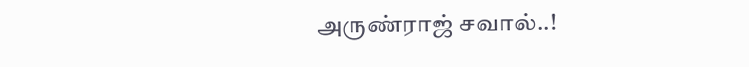அருண்ராஜ் சவால்..!